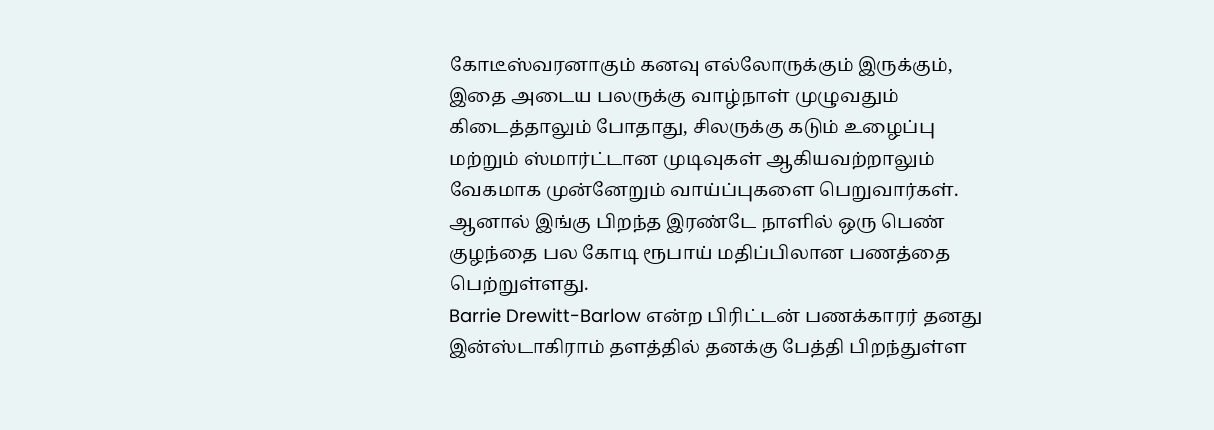கோடீஸ்வரனாகும் கனவு எல்லோருக்கும் இருக்கும், இதை அடைய பலருக்கு வாழ்நாள் முழுவதும் கிடைத்தாலும் போதாது, சிலருக்கு கடும் உழைப்பு மற்றும் ஸ்மார்ட்டான முடிவுகள் ஆகியவற்றாலும் வேகமாக முன்னேறும் வாய்ப்புகளை பெறுவார்கள். ஆனால் இங்கு பிறந்த இரண்டே நாளில் ஒரு பெண் குழந்தை பல கோடி ரூபாய் மதிப்பிலான பணத்தை பெற்றுள்ளது.
Barrie Drewitt-Barlow என்ற பிரிட்டன் பணக்காரர் தனது இன்ஸ்டாகிராம் தளத்தில் தனக்கு பேத்தி பிறந்துள்ள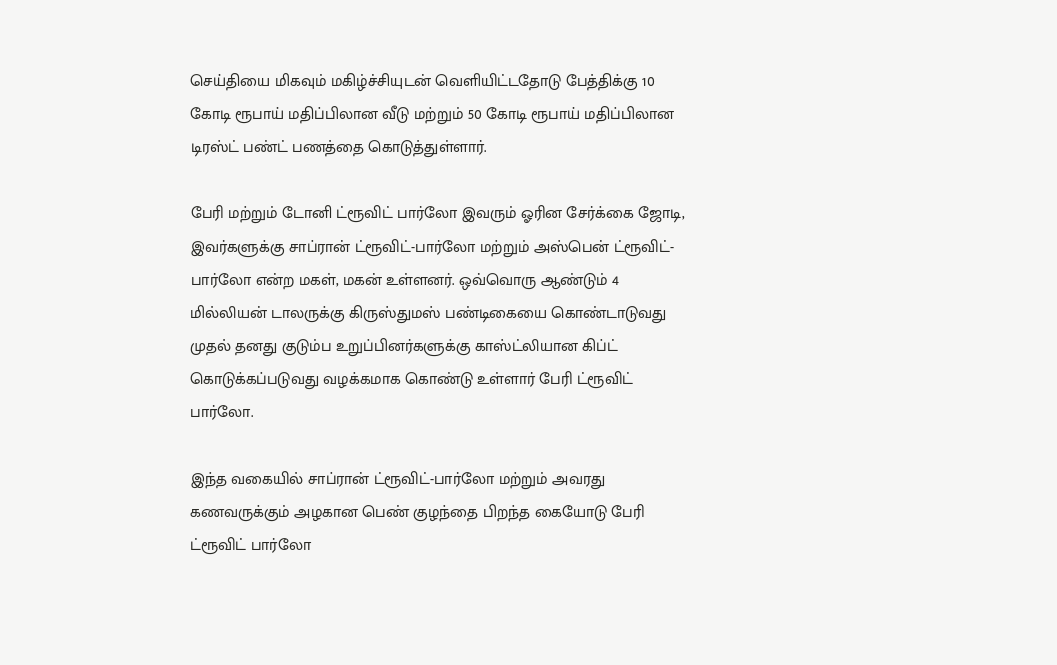செய்தியை மிகவும் மகிழ்ச்சியுடன் வெளியிட்டதோடு பேத்திக்கு 10 கோடி ரூபாய் மதிப்பிலான வீடு மற்றும் 50 கோடி ரூபாய் மதிப்பிலான டிரஸ்ட் பண்ட் பணத்தை கொடுத்துள்ளார்.

பேரி மற்றும் டோனி ட்ரூவிட் பார்லோ இவரும் ஓரின சேர்க்கை ஜோடி, இவர்களுக்கு சாப்ரான் ட்ரூவிட்-பார்லோ மற்றும் அஸ்பென் ட்ரூவிட்-பார்லோ என்ற மகள், மகன் உள்ளனர். ஒவ்வொரு ஆண்டும் 4 மில்லியன் டாலருக்கு கிருஸ்துமஸ் பண்டிகையை கொண்டாடுவது முதல் தனது குடும்ப உறுப்பினர்களுக்கு காஸ்ட்லியான கிப்ட் கொடுக்கப்படுவது வழக்கமாக கொண்டு உள்ளார் பேரி ட்ரூவிட் பார்லோ.

இந்த வகையில் சாப்ரான் ட்ரூவிட்-பார்லோ மற்றும் அவரது கணவருக்கும் அழகான பெண் குழந்தை பிறந்த கையோடு பேரி ட்ரூவிட் பார்லோ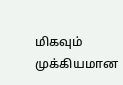மிகவும் முக்கியமான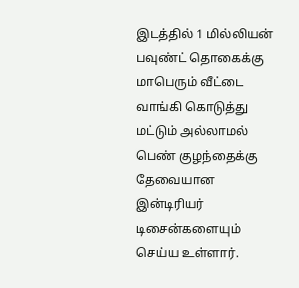இடத்தில் 1 மில்லியன் பவுண்ட் தொகைக்கு மாபெரும் வீட்டை வாங்கி கொடுத்து மட்டும் அல்லாமல் பெண் குழந்தைக்கு தேவையான இன்டிரியர் டிசைன்களையும் செய்ய உள்ளார்.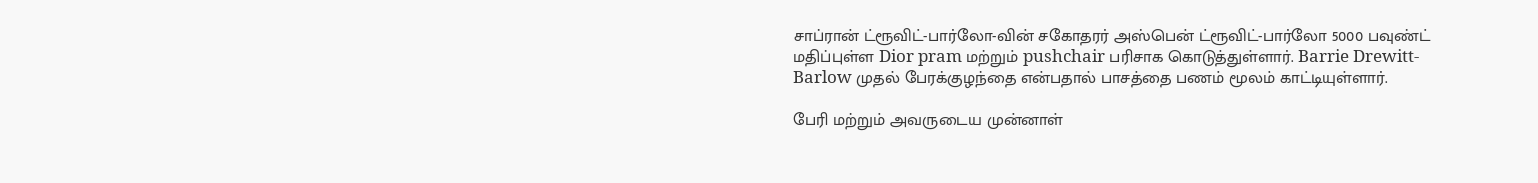சாப்ரான் ட்ரூவிட்-பார்லோ-வின் சகோதரர் அஸ்பென் ட்ரூவிட்-பார்லோ 5000 பவுண்ட் மதிப்புள்ள Dior pram மற்றும் pushchair பரிசாக கொடுத்துள்ளார். Barrie Drewitt-Barlow முதல் பேரக்குழந்தை என்பதால் பாசத்தை பணம் மூலம் காட்டியுள்ளார்.

பேரி மற்றும் அவருடைய முன்னாள்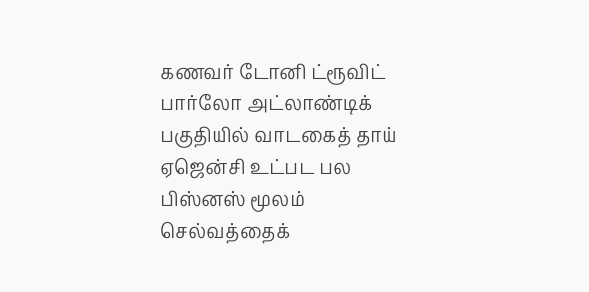கணவர் டோனி ட்ரூவிட் பார்லோ அட்லாண்டிக் பகுதியில் வாடகைத் தாய் ஏஜென்சி உட்பட பல பிஸ்னஸ் மூலம் செல்வத்தைக்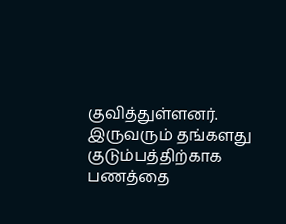குவித்துள்ளனர். இருவரும் தங்களது குடும்பத்திற்காக பணத்தை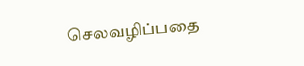செலவழிப்பதை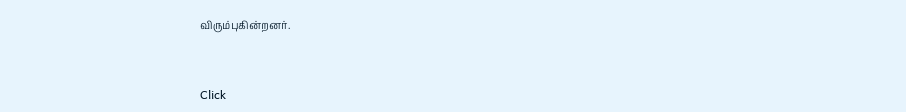விரும்புகின்றனர்.


Click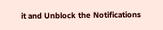it and Unblock the Notifications